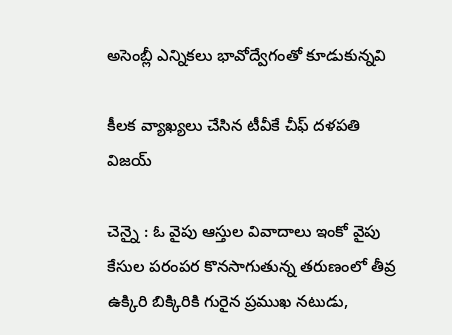అసెంబ్లీ ఎన్నికలు భావోద్వేగంతో కూడుకున్న‌వి

కీల‌క వ్యాఖ్య‌లు చేసిన టీవీకే చీఫ్ ద‌ళ‌ప‌తి విజ‌య్

చెన్నై : ఓ వైపు ఆస్తుల వివాదాలు ఇంకో వైపు కేసుల ప‌రంపర కొన‌సాగుతున్న త‌రుణంలో తీవ్ర ఉక్కిరి బిక్కిరికి గురైన ప్ర‌ముఖ న‌టుడు,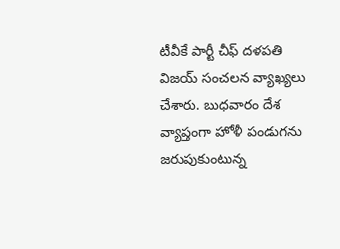టీవీకే పార్టీ చీఫ్ ద‌ళ‌ప‌తి విజ‌య్ సంచ‌ల‌న వ్యాఖ్య‌లు చేశారు. బుధ‌వారం దేశ వ్యాప్తంగా హోళీ పండుగ‌ను జ‌రుపుకుంటున్న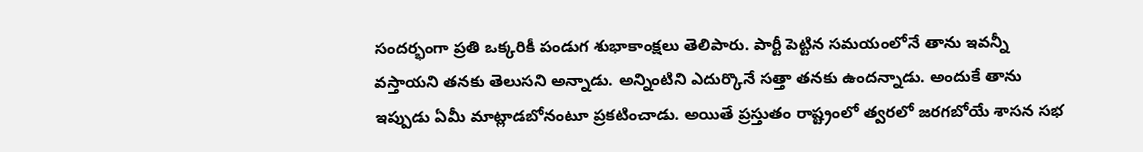సంద‌ర్భంగా ప్ర‌తి ఒక్క‌రికీ పండుగ శుభాకాంక్ష‌లు తెలిపారు. పార్టీ పెట్టిన స‌మ‌యంలోనే తాను ఇవ‌న్నీ వ‌స్తాయ‌ని త‌న‌కు తెలుస‌ని అన్నాడు. అన్నింటిని ఎదుర్కొనే స‌త్తా త‌న‌కు ఉంద‌న్నాడు. అందుకే తాను ఇప్పుడు ఏమీ మాట్లాడ‌బోనంటూ ప్ర‌క‌టించాడు. అయితే ప్ర‌స్తుతం రాష్ట్రంలో త్వ‌ర‌లో జ‌ర‌గ‌బోయే శాస‌న స‌భ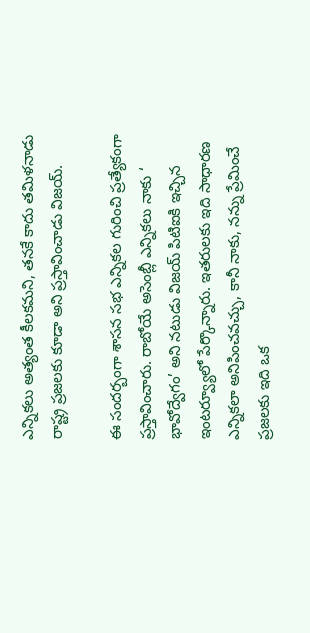ఎన్నిక‌లు అత్యంత కీల‌క‌మ‌ని, త‌న‌కే కాదు త‌మిళ‌నాడు రాష్ట్ర ప్ర‌జ‌ల‌కు కూడా అని ప్ర‌స్తావించాడు విజ‌య్.

ఈ సంద‌ర్బంగా శాస‌న స‌భ ఎన్నిక‌ల గురించి ప్ర‌త్యేకంగా ప్ర‌స్తావించారు. రాబోయే అసెంబ్లీ ఎన్నికలు నాకు ‘ భావోద్వేగం’ అని నటుడు విజయ్ పిటిఐకి ఇచ్చిన ఇంట‌ర్వ్యూలో పేర్కొన్నారు. ఇతరులకు ఇది సాధారణ ఎన్నికలా అనిపించవచ్చు, కానీ నాకు, నన్ను ప్రేమించే ప్రజలకు ఇది ఒక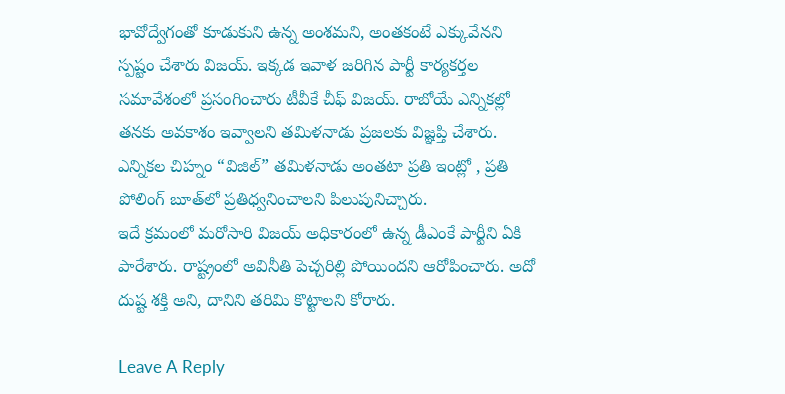భావోద్వేగంతో కూడుకుని ఉన్న అంశమ‌ని, అంత‌కంటే ఎక్కువేన‌ని స్ప‌ష్టం చేశారు విజ‌య్. ఇక్క‌డ ఇవాళ జ‌రిగిన పార్టీ కార్య‌క‌ర్త‌ల స‌మావేశంలో ప్ర‌సంగించారు టీవీకే చీఫ్ విజ‌య్. రాబోయే ఎన్నికల్లో తనకు అవకాశం ఇవ్వాలని తమిళనాడు ప్రజలకు విజ్ఞప్తి చేశారు. ఎన్నికల చిహ్నం “విజిల్” తమిళనాడు అంతటా ప్రతి ఇంట్లో , ప్రతి పోలింగ్ బూత్‌లో ప్రతిధ్వనించాల‌ని పిలుపునిచ్చారు.
ఇదే క్ర‌మంలో మ‌రోసారి విజ‌య్ అధికారంలో ఉన్న డీఎంకే పార్టీని ఏకి పారేశారు. రాష్ట్రంలో అవినీతి పెచ్చ‌రిల్లి పోయింద‌ని ఆరోపించారు. అదో దుష్ట శ‌క్తి అని, దానిని త‌రిమి కొట్టాల‌ని కోరారు.

Leave A Reply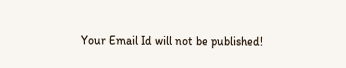Your Email Id will not be published!